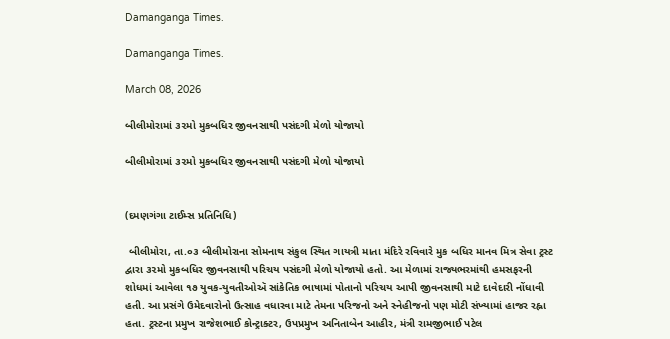Damanganga Times.

Damanganga Times.

March 08, 2026

બીલીમોરામાં ૩૨મો મુકબધિર જીવનસાથી પસંદગી મેળો યોજાયો

બીલીમોરામાં ૩૨મો મુકબધિર જીવનસાથી પસંદગી મેળો યોજાયો


(દમણગંગા ટાઈમ્સ પ્રતિનિધિ)

 બીલીમોરા, તા.૦૩ બીલીમોરાના સોમનાથ સંકુલ સ્થિત ગાયત્રી માતા મંદિરે રવિવારે મુક બધિર માનવ મિત્ર સેવા ટ્રસ્ટ દ્વારા ૩૨મો મુકબધિર જીવનસાથી પરિચય પસંદગી મેળો યોજાયો હતો. આ મેળામાં રાજ્યભરમાંથી હમસફરની શોધમાં આવેલા ૧૭ યુવક-યુવતીઓઍ સાંકેતિક ભાષામાં પોતાનો પરિચય આપી જીવનસાથી માટે દાવેદારી નોંધાવી હતી. આ પ્રસંગે ઉમેદવારોનો ઉત્સાહ વધારવા માટે તેમના પરિજનો અને સ્નેહીજનો પણ મોટી સંખ્યામાં હાજર રહ્ના હતા. ટ્રસ્ટના પ્રમુખ રાજેશભાઈ કોન્ટ્રાક્ટર, ઉપપ્રમુખ અનિતાબેન આહીર, મંત્રી રામજીભાઈ પટેલ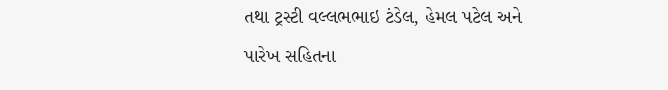તથા ટ્રસ્ટી વલ્લભભાઇ ટંડેલ, હેમલ પટેલ અને પારેખ સહિતના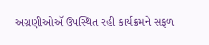અગ્રણીઓઍ ઉપસ્થિત રહી કાર્યક્રમને સફળ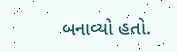બનાવ્યો હતો.